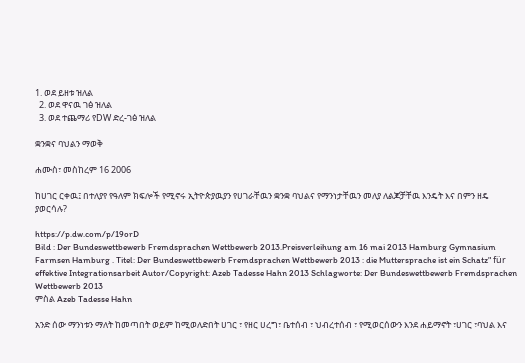1. ወደ ይዘቱ ዝለል
  2. ወደ ዋናዉ ገፅ ዝለል
  3. ወደ ተጨማሪ የDW ድረ-ገፅ ዝለል

ቋንቋና ባህልን ማወቅ

ሐሙስ፣ መስከረም 16 2006

ከሀገር ርቀዉ፤ በተለያየ የዓለም ክፍሎች የሚኖሩ ኢትዮጵያዉያን የሀገራቸዉን ቋንቋ ባህልና የማንነታቸዉን መለያ ለልጆቻቸዉ እንዴት እና በምን ዘዴ ያወርሳሉ?

https://p.dw.com/p/19orD
Bild : Der Bundeswettbewerb Fremdsprachen Wettbewerb 2013.Preisverleihung am 16 mai 2013 Hamburg Gymnasium Farmsen Hamburg . Titel: Der Bundeswettbewerb Fremdsprachen Wettbewerb 2013 : die Muttersprache ist ein Schatz" für effektive Integrationsarbeit Autor/Copyright: Azeb Tadesse Hahn 2013 Schlagworte: Der Bundeswettbewerb Fremdsprachen Wettbewerb 2013
ምስል Azeb Tadesse Hahn

አንድ ሰው ማንነቱን ማለት ከመጣበት ወይም ከሚወለድበት ሀገር ፣ የዘር ሀረግ፣ ቤተሰብ ፣ ህብረተሰብ ፣ የሚወርሰውን እንደ ሐይማኖት ፣ሀገር ፣ባህል እና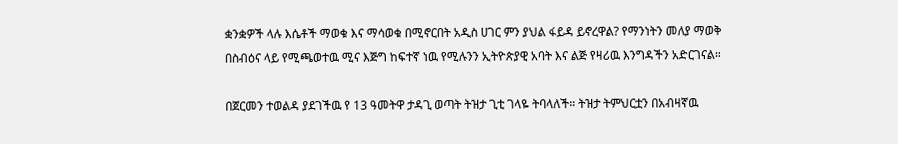ቋንቋዎች ላሉ እሴቶች ማወቁ እና ማሳወቁ በሚኖርበት አዲስ ሀገር ምን ያህል ፋይዳ ይኖረዋል? የማንነትን መለያ ማወቅ በስብዕና ላይ የሚጫወተዉ ሚና እጅግ ከፍተኛ ነዉ የሚሉንን ኢትዮጵያዊ አባት እና ልጅ የዛሪዉ እንግዳችን አድርገናል።

በጀርመን ተወልዳ ያደገችዉ የ 13 ዓመትዋ ታዳጊ ወጣት ትዝታ ጊቲ ገላዬ ትባላለች። ትዝታ ትምህርቷን በአብዛኛዉ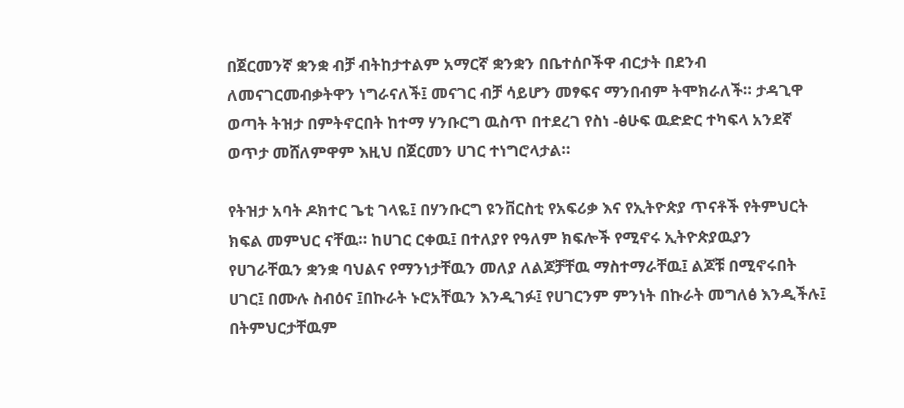በጀርመንኛ ቋንቋ ብቻ ብትከታተልም አማርኛ ቋንቋን በቤተሰቦችዋ ብርታት በደንብ ለመናገርመብቃትዋን ነግራናለች፤ መናገር ብቻ ሳይሆን መፃፍና ማንበብም ትሞክራለች። ታዳጊዋ ወጣት ትዝታ በምትኖርበት ከተማ ሃንቡርግ ዉስጥ በተደረገ የስነ -ፅሁፍ ዉድድር ተካፍላ አንደኛ ወጥታ መሸለምዋም እዚህ በጀርመን ሀገር ተነግሮላታል።

የትዝታ አባት ዶክተር ጌቲ ገላዬ፤ በሃንቡርግ ዩንቨርስቲ የአፍሪቃ እና የኢትዮጵያ ጥናቶች የትምህርት ክፍል መምህር ናቸዉ። ከሀገር ርቀዉ፤ በተለያየ የዓለም ክፍሎች የሚኖሩ ኢትዮጵያዉያን የሀገራቸዉን ቋንቋ ባህልና የማንነታቸዉን መለያ ለልጆቻቸዉ ማስተማራቸዉ፤ ልጆቹ በሚኖሩበት ሀገር፤ በሙሉ ስብዕና ፤በኩራት ኑሮአቸዉን እንዲገፉ፤ የሀገርንም ምንነት በኩራት መግለፅ እንዲችሉ፤ በትምህርታቸዉም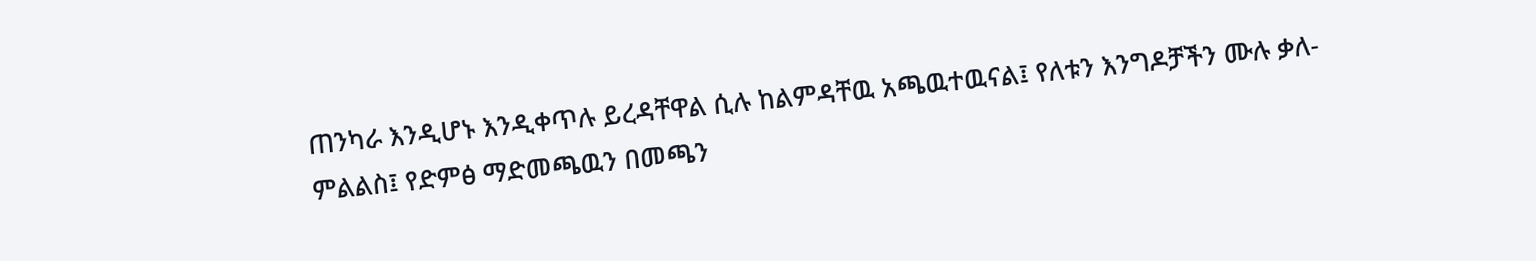ጠንካራ እንዲሆኑ እንዲቀጥሉ ይረዳቸዋል ሲሉ ከልምዳቸዉ አጫዉተዉናል፤ የለቱን እንግዶቻችን ሙሉ ቃለ-ምልልስ፤ የድምፅ ማድመጫዉን በመጫን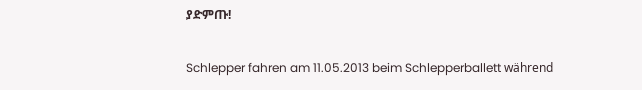ያድምጡ!

Schlepper fahren am 11.05.2013 beim Schlepperballett während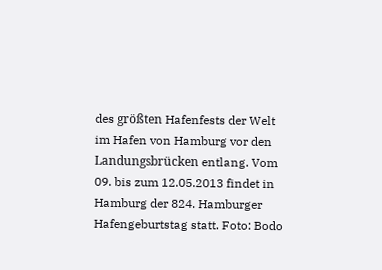des größten Hafenfests der Welt im Hafen von Hamburg vor den Landungsbrücken entlang. Vom 09. bis zum 12.05.2013 findet in Hamburg der 824. Hamburger Hafengeburtstag statt. Foto: Bodo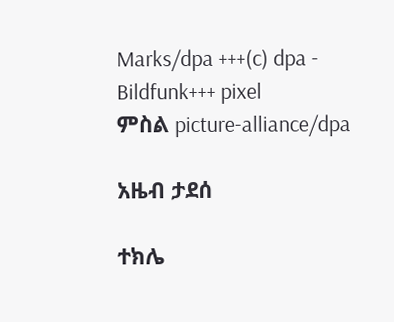Marks/dpa +++(c) dpa - Bildfunk+++ pixel
ምስል picture-alliance/dpa

አዜብ ታደሰ

ተክሌ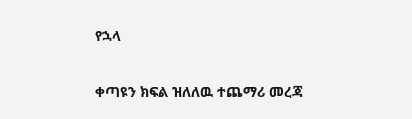የኋላ

ቀጣዩን ክፍል ዝለለዉ ተጨማሪ መረጃ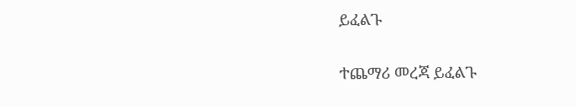ይፈልጉ

ተጨማሪ መረጃ ይፈልጉ